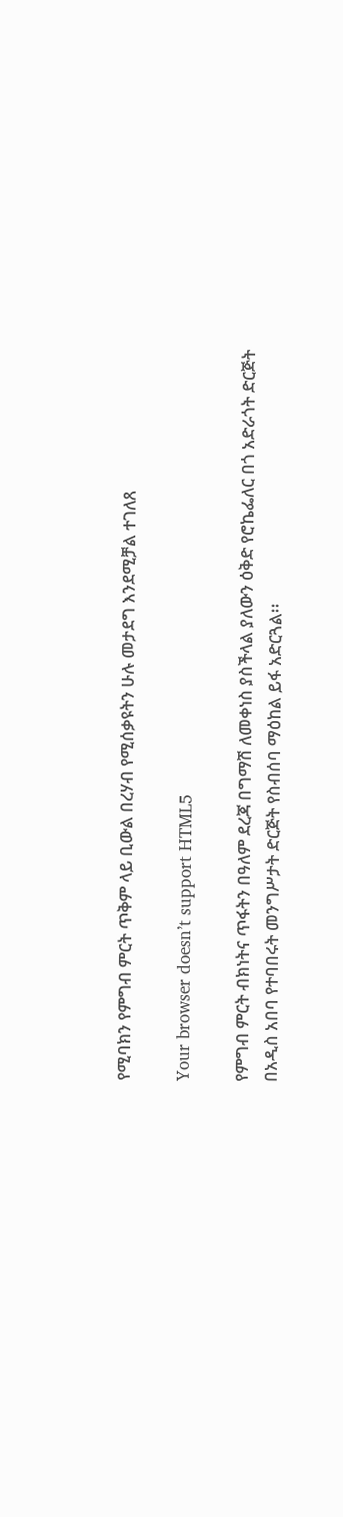የሚባክን የምግብ ምርት ጥቅም ላይ ቢውል በረሃብ የሚሰቃዩትን ሁሉ መታደግ እንደሚቻል ተገለጸ

Your browser doesn’t support HTML5

የምግብ ምርት ብክነትና ጥፋትን በዓለም ደረጃ በግማሽ ለመቀነስ ያስችላል ያለውን ዕቅድ የሮኬፌለር በጎ አድራጎት ድርጅት በአዲስ አበባ የተባበሩት መንግሥታት ድርጅት የስብሰባ ማዕከል ይፋ አድርጓል፡፡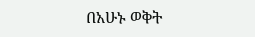በአሁኑ ወቅት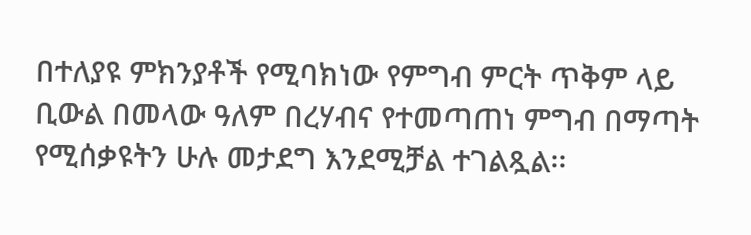በተለያዩ ምክንያቶች የሚባክነው የምግብ ምርት ጥቅም ላይ ቢውል በመላው ዓለም በረሃብና የተመጣጠነ ምግብ በማጣት የሚሰቃዩትን ሁሉ መታደግ እንደሚቻል ተገልጿል፡፡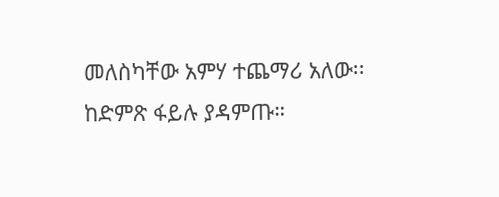መለስካቸው አምሃ ተጨማሪ አለው፡፡ ከድምጽ ፋይሉ ያዳምጡ።